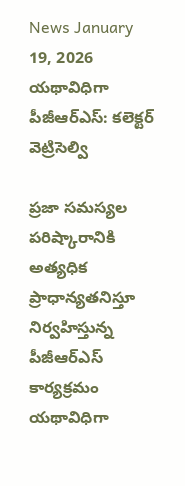News January 19, 2026
యథావిధిగా పీజీఆర్ఎస్: కలెక్టర్ వెట్రిసెల్వి

ప్రజా సమస్యల పరిష్కారానికి అత్యధిక ప్రాధాన్యతనిస్తూ నిర్వహిస్తున్న పీజీఆర్ఎస్ కార్యక్రమం యథావిధిగా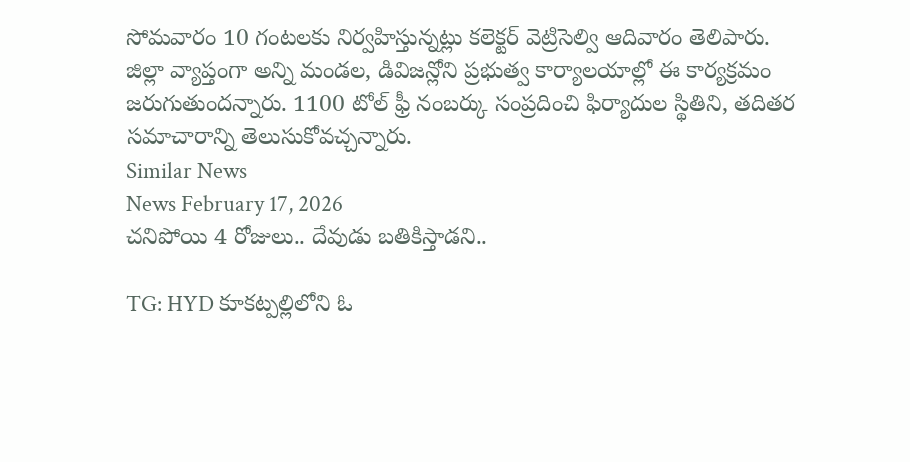సోమవారం 10 గంటలకు నిర్వహిస్తున్నట్లు కలెక్టర్ వెట్రిసెల్వి ఆదివారం తెలిపారు. జిల్లా వ్యాప్తంగా అన్ని మండల, డివిజన్లోని ప్రభుత్వ కార్యాలయాల్లో ఈ కార్యక్రమం జరుగుతుందన్నారు. 1100 టోల్ ఫ్రీ నంబర్కు సంప్రదించి ఫిర్యాదుల స్థితిని, తదితర సమాచారాన్ని తెలుసుకోవచ్చన్నారు.
Similar News
News February 17, 2026
చనిపోయి 4 రోజులు.. దేవుడు బతికిస్తాడని..

TG: HYD కూకట్పల్లిలోని ఓ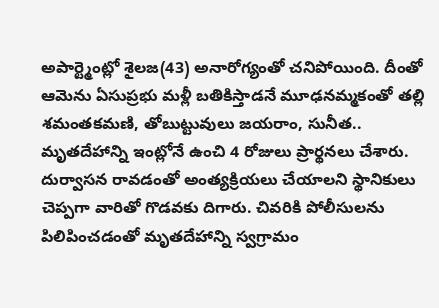అపార్ట్మెంట్లో శైలజ(43) అనారోగ్యంతో చనిపోయింది. దీంతో ఆమెను ఏసుప్రభు మళ్లీ బతికిస్తాడనే మూఢనమ్మకంతో తల్లి శమంతకమణి, తోబుట్టువులు జయరాం, సునీత.. మృతదేహాన్ని ఇంట్లోనే ఉంచి 4 రోజులు ప్రార్థనలు చేశారు. దుర్వాసన రావడంతో అంత్యక్రియలు చేయాలని స్థానికులు చెప్పగా వారితో గొడవకు దిగారు. చివరికి పోలీసులను పిలిపించడంతో మృతదేహాన్ని స్వగ్రామం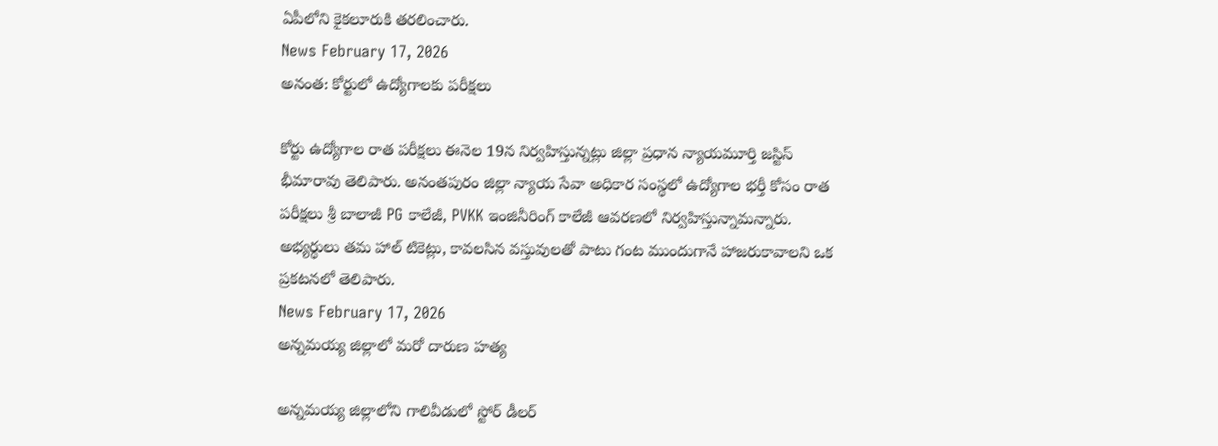ఏపీలోని కైకలూరుకి తరలించారు.
News February 17, 2026
అనంత: కోర్టులో ఉద్యోగాలకు పరీక్షలు

కోర్టు ఉద్యోగాల రాత పరీక్షలు ఈనెల 19న నిర్వహిస్తున్నట్లు జిల్లా ప్రధాన న్యాయమూర్తి జస్టిస్ భీమారావు తెలిపారు. అనంతపురం జిల్లా న్యాయ సేవా అధికార సంస్థలో ఉద్యోగాల భర్తీ కోసం రాత పరీక్షలు శ్రీ బాలాజీ PG కాలేజీ, PVKK ఇంజినీరింగ్ కాలేజీ ఆవరణలో నిర్వహిస్తున్నామన్నారు. అభ్యర్థులు తమ హాల్ టికెట్లు, కావలసిన వస్తువులతో పాటు గంట ముందుగానే హాజరుకావాలని ఒక ప్రకటనలో తెలిపారు.
News February 17, 2026
అన్నమయ్య జిల్లాలో మరో దారుణ హత్య

అన్నమయ్య జిల్లాలోని గాలివీడులో స్టోర్ డీలర్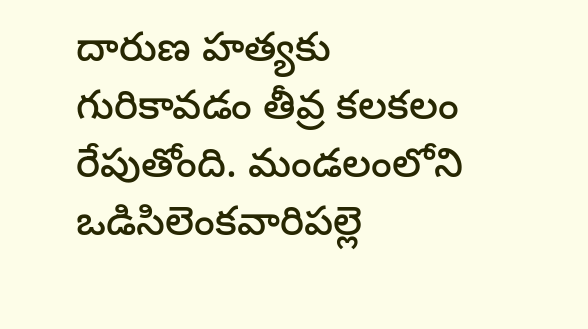దారుణ హత్యకు గురికావడం తీవ్ర కలకలం రేపుతోంది. మండలంలోని ఒడిసిలెంకవారిపల్లె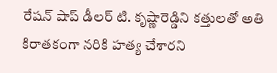రేషన్ షాప్ డీలర్ టి. కృష్ణారెడ్డిని కత్తులతో అతి కిరాతకంగా నరికి హత్య చేశారని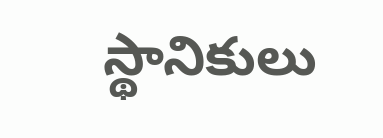స్థానికులు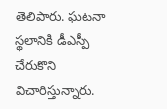తెలిపారు. ఘటనా స్థలానికి డీఎస్పీ చేరుకొని విచారిస్తున్నారు.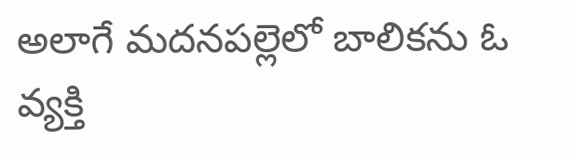అలాగే మదనపల్లెలో బాలికను ఓ వ్యక్తి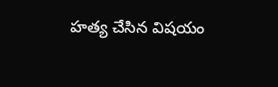హత్య చేసిన విషయం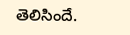తెలిసిందే.